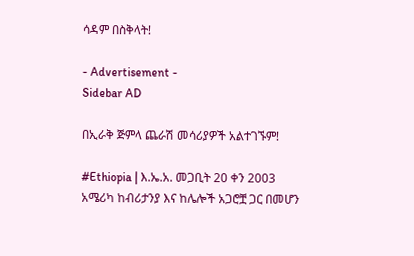ሳዳም በስቅላት!

- Advertisement -
Sidebar AD

በኢራቅ ጅምላ ጨራሽ መሳሪያዎች አልተገኙም!

#Ethiopia | እ.ኤ.አ. መጋቢት 20 ቀን 2003 አሜሪካ ከብሪታንያ እና ከሌሎች አጋሮቿ ጋር በመሆን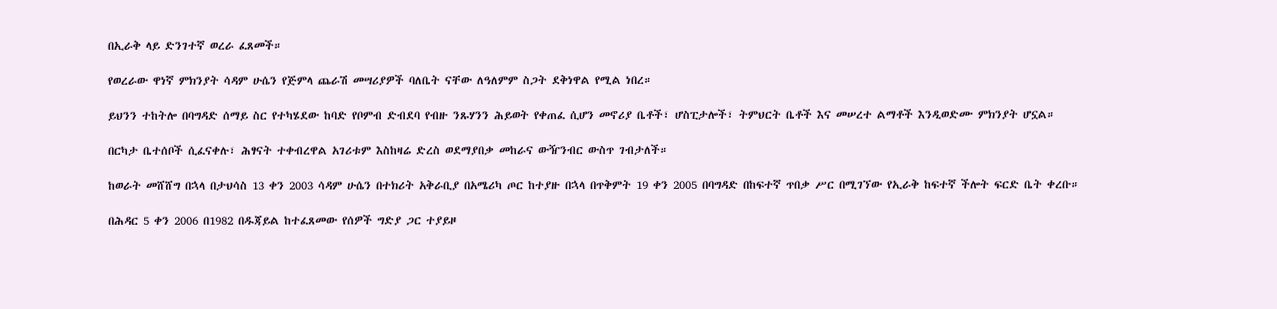በኢራቅ ላይ ድንገተኛ ወረራ ፈጸመች።

የወረራው ዋነኛ ምክንያት ሳዳም ሁሴን የጅምላ ጨራሽ መሣሪያዎች ባለቤት ናቸው ለዓለምም ስጋት ደቅነዋል የሚል ነበረ።

ይህንን ተከትሎ በባግዳድ ሰማይ ስር የተካሄደው ከባድ የቦምብ ድብደባ የብዙ ንጹሃንን ሕይወት የቀጠፈ ሲሆን መኖሪያ ቤቶች፣ ሆስፒታሎች፣ ትምህርት ቤቶች እና መሠረተ ልማቶች እንዲወድሙ ምክንያት ሆኗል።

በርካታ ቤተሰቦች ሲፈናቀሉ፣ ሕፃናት ተቀብረዋል አገሪቱም እስከዛሬ ድረስ ወደማያበቃ መከራና ውዥንብር ውስጥ ገብታለች።

ከወራት መሸሸግ በኋላ በታህሳስ 13 ቀን 2003 ሳዳም ሁሴን በተክሪት አቅራቢያ በአሜሪካ ጦር ከተያዙ በኋላ በጥቅምት 19 ቀን 2005 በባግዳድ በከፍተኛ ጥበቃ ሥር በሚገኘው የኢራቅ ከፍተኛ ችሎት ፍርድ ቤት ቀረቡ።

በሕዳር 5 ቀን 2006 በ1982 በዱጃይል ከተፈጸመው የሰዎች ግድያ ጋር ተያይዞ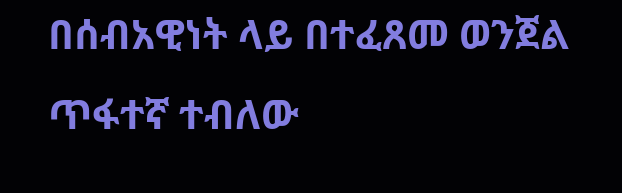በሰብአዊነት ላይ በተፈጸመ ወንጀል ጥፋተኛ ተብለው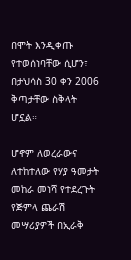በሞት እንዲቀጡ የተወሰነባቸው ሲሆን፣ በታህሳስ 30 ቀን 2006 ቅጣታቸው ስቅላት ሆኗል።

ሆኖም ለወረራውና ለተከተለው የሃያ ዓመታት መከራ መነሻ የተደረጉት የጅምላ ጨራሽ መሣሪያዎች በኢራቅ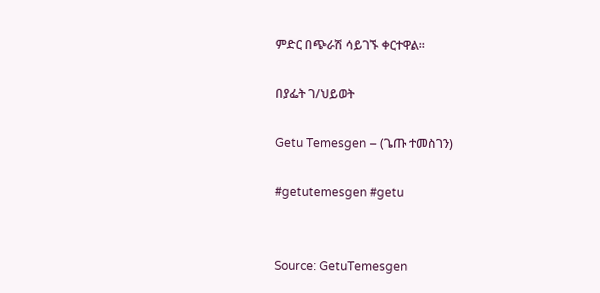ምድር በጭራሽ ሳይገኙ ቀርተዋል።

በያፌት ገ/ህይወት

Getu Temesgen – (ጌጡ ተመስገን)

#getutemesgen #getu


Source: GetuTemesgen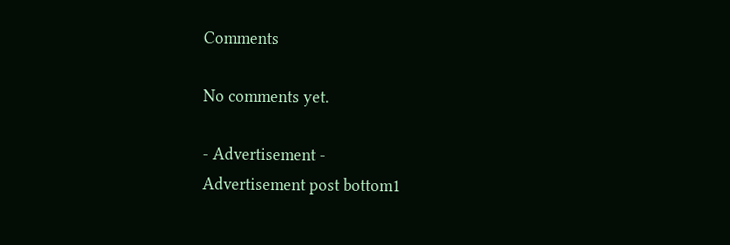Comments

No comments yet.

- Advertisement -
Advertisement post bottom1